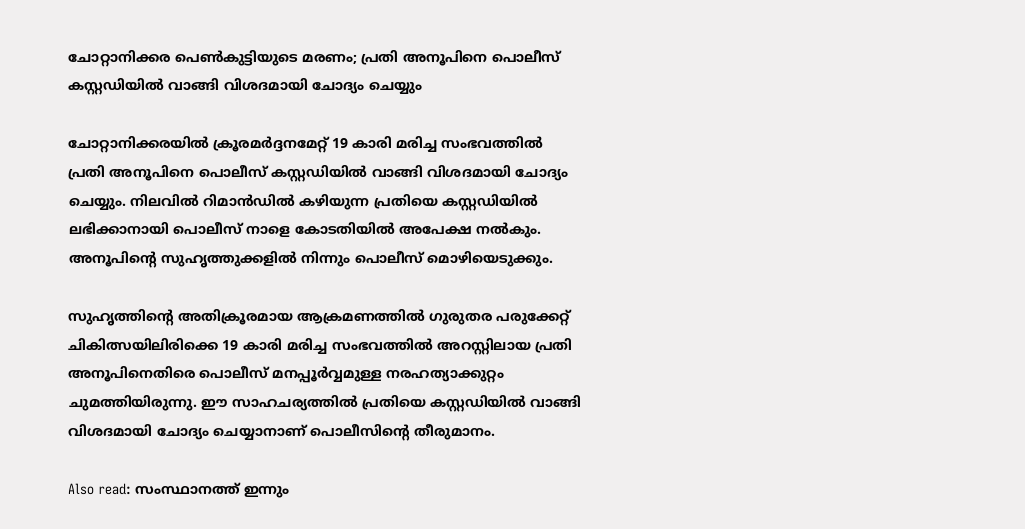ചോറ്റാനിക്കര പെൺകുട്ടിയുടെ മരണം; പ്രതി അനൂപിനെ പൊലീസ് കസ്റ്റഡിയില്‍ വാങ്ങി വിശദമായി ചോദ്യം ചെയ്യും

ചോറ്റാനിക്കരയില്‍ ക്രൂരമര്‍ദ്ദനമേറ്റ് 19 കാരി മരിച്ച സംഭവത്തില്‍ പ്രതി അനൂപിനെ പൊലീസ് കസ്റ്റഡിയില്‍ വാങ്ങി വിശദമായി ചോദ്യം ചെയ്യും. നിലവില്‍ റിമാന്‍ഡില്‍ കഴിയുന്ന പ്രതിയെ കസ്റ്റഡിയില്‍ ലഭിക്കാനായി പൊലീസ് നാളെ കോടതിയില്‍ അപേക്ഷ നല്‍കും. അനൂപിന്‍റെ സുഹൃത്തുക്കളില്‍ നിന്നും പൊലീസ് മൊഴിയെടുക്കും.

സുഹൃത്തിന്‍റെ അതിക്രൂരമായ ആക്രമണത്തില്‍ ഗുരുതര പരുക്കേറ്റ് ചികിത്സയിലിരിക്കെ 19 കാരി മരിച്ച സംഭവത്തില്‍ അറസ്റ്റിലായ പ്രതി അനൂപിനെതിരെ പൊലീസ് മനപ്പൂര്‍വ്വമുള്ള നരഹത്യാക്കുറ്റം ചുമത്തിയിരുന്നു. ഈ സാഹചര്യത്തില്‍ പ്രതിയെ കസ്റ്റഡിയില്‍ വാങ്ങി വിശദമായി ചോദ്യം ചെയ്യാനാണ് പൊലീസിന്റെ തീരുമാനം.

Also read: സംസ്ഥാനത്ത് ഇന്നും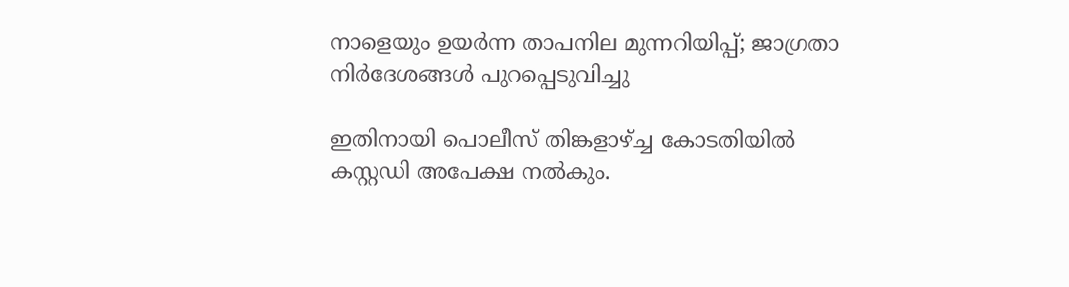നാളെയും ഉയർന്ന താപനില മുന്നറിയിപ്പ്; ജാഗ്രതാ നിർദേശങ്ങൾ പുറപ്പെടുവിച്ചു

ഇതിനായി പൊലീസ് തിങ്കളാഴ്ച്ച കോടതിയില്‍ കസ്റ്റഡി അപേക്ഷ നല്‍കും.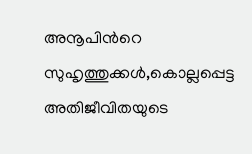അനൂപിന്‍റെ സുഹൃത്തുക്കള്‍,കൊല്ലപ്പെട്ട അതിജീവിതയുടെ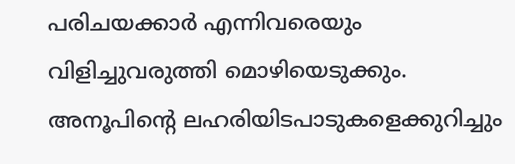പരിചയക്കാര്‍ എന്നിവരെയും വിളിച്ചുവരുത്തി മൊഴിയെടുക്കും. അനൂപിന്‍റെ ലഹരിയിടപാടുകളെക്കുറിച്ചും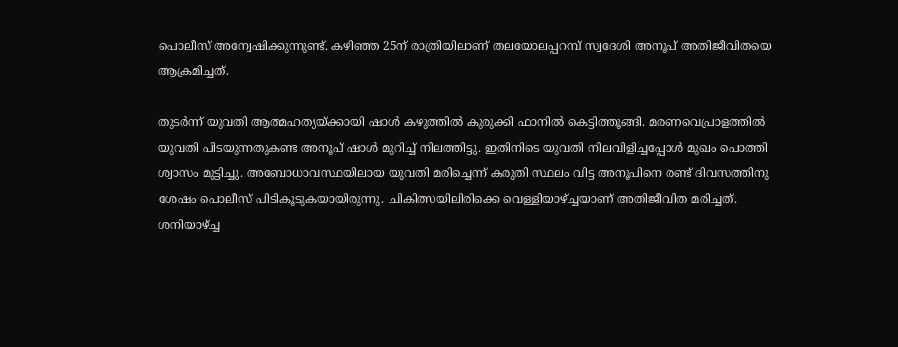പൊലീസ് അന്വേഷിക്കുന്നുണ്ട്. കഴിഞ്ഞ 25ന് രാത്രിയിലാണ് തലയോലപ്പറമ്പ് സ്വദേശി അനൂപ് അതിജീവിതയെ ആക്രമിച്ചത്.

തുടര്‍ന്ന് യുവതി ആത്മഹത്യയ്ക്കായി ഷാള്‍ കഴുത്തില്‍ കുരുക്കി ഫാനില്‍ കെട്ടിത്തൂങ്ങി. മരണവെപ്രാളത്തില്‍ യുവതി പിടയുന്നതുകണ്ട അനൂപ് ഷാള്‍ മുറിച്ച് നിലത്തിട്ടു. ഇതിനിടെ യുവതി നിലവിളിച്ചപ്പോള്‍ മുഖം പൊത്തി ശ്വാസം മുട്ടിച്ചു. അബോധാവസ്ഥയിലായ യുവതി മരിച്ചെന്ന് കരുതി സ്ഥലം വിട്ട അനൂപിനെ രണ്ട് ദിവസത്തിനു ശേഷം പൊലീസ് പിടികൂടുകയായിരുന്നു. ചികിത്സയിലിരിക്കെ വെള്ളിയാഴ്ച്ചയാണ് അതിജീവിത മരിച്ചത്. ശനിയാഴ്ച്ച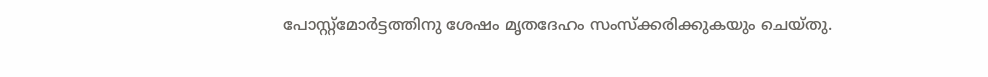പോസ്റ്റ്മോര്‍ട്ടത്തിനു ശേഷം മൃതദേഹം സംസ്ക്കരിക്കുകയും ചെയ്തു.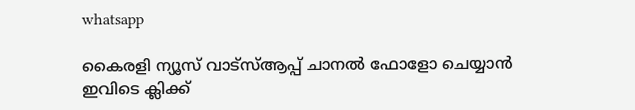whatsapp

കൈരളി ന്യൂസ് വാട്‌സ്ആപ്പ് ചാനല്‍ ഫോളോ ചെയ്യാന്‍ ഇവിടെ ക്ലിക്ക്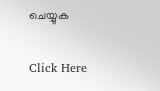ചെയ്യുക

Click Here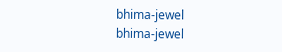bhima-jewel
bhima-jewel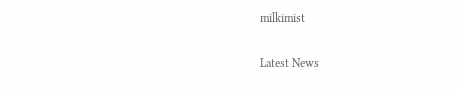milkimist

Latest News